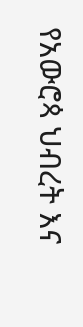የአውሮጳ ህብረት እና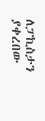ለፓኪስታን ያቀረበው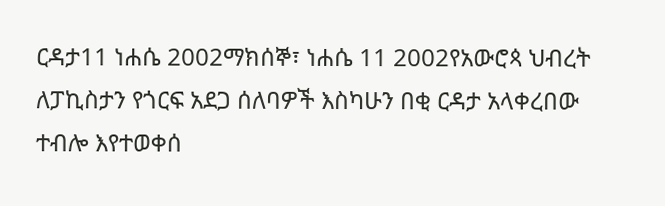ርዳታ11 ነሐሴ 2002ማክሰኞ፣ ነሐሴ 11 2002የአውሮጳ ህብረት ለፓኪስታን የጎርፍ አደጋ ሰለባዎች እስካሁን በቂ ርዳታ አላቀረበው ተብሎ እየተወቀሰ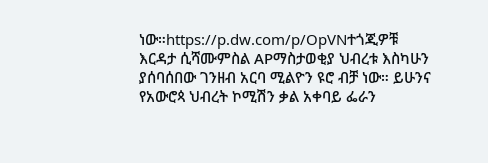ነው።https://p.dw.com/p/OpVNተጎጂዎቹ እርዳታ ሲሻሙምስል APማስታወቂያ ህብረቱ እስካሁን ያሰባሰበው ገንዘብ አርባ ሚልዮን ዩሮ ብቻ ነው። ይሁንና የአውሮጳ ህብረት ኮሚሽን ቃል አቀባይ ፌራን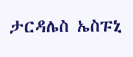ታርዳሌስ ኤስፑኒ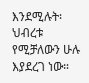እንደሚሉት፡ ህብረቱ የሚቻለውን ሁሉ እያደረገ ነው።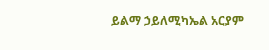ይልማ ኃይለሚካኤል አርያም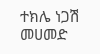ተክሌ ነጋሽ መሀመድ